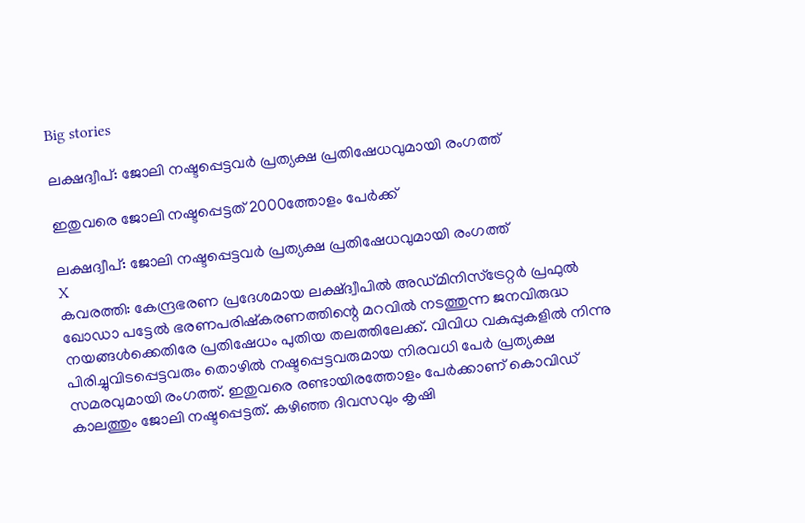Big stories

ലക്ഷദ്വീപ്: ജോലി നഷ്ടപ്പെട്ടവര്‍ പ്രത്യക്ഷ പ്രതിഷേധവുമായി രംഗത്ത്

ഇതുവരെ ജോലി നഷ്ടപ്പെട്ടത് 2000ത്തോളം പേര്‍ക്ക്

ലക്ഷദ്വീപ്: ജോലി നഷ്ടപ്പെട്ടവര്‍ പ്രത്യക്ഷ പ്രതിഷേധവുമായി രംഗത്ത്
X
കവരത്തി: കേന്ദ്രഭരണ പ്രദേശമായ ലക്ഷ്ദ്വീപില്‍ അഡ്മിനിസ്‌ട്രേറ്റര്‍ പ്രഫുല്‍ ഖോഡാ പട്ടേല്‍ ഭരണപരിഷ്‌കരണത്തിന്റെ മറവില്‍ നടത്തുന്ന ജനവിരുദ്ധ നയങ്ങള്‍ക്കെതിരേ പ്രതിഷേധം പുതിയ തലത്തിലേക്ക്. വിവിധ വകുപ്പുകളില്‍ നിന്നു പിരിച്ചുവിടപ്പെട്ടവരും തൊഴില്‍ നഷ്ടപ്പെട്ടവരുമായ നിരവധി പേര്‍ പ്രത്യക്ഷ സമരവുമായി രംഗത്ത്. ഇതുവരെ രണ്ടായിരത്തോളം പേര്‍ക്കാണ് കൊവിഡ് കാലത്തും ജോലി നഷ്ടപ്പെട്ടത്. കഴിഞ്ഞ ദിവസവും കൃഷി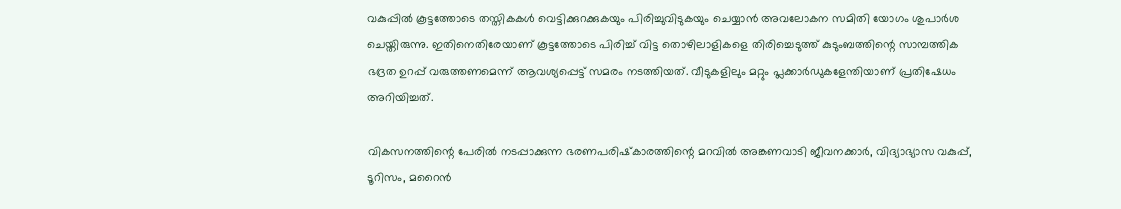വകുപ്പില്‍ കൂട്ടത്തോടെ തസ്തികകള്‍ വെട്ടിക്കുറക്കുകയും പിരിച്ചുവിടുകയും ചെയ്യാന്‍ അവലോകന സമിതി യോഗം ശുപാര്‍ശ ചെയ്തിരുന്നു. ഇതിനെതിരേയാണ് കൂട്ടത്തോടെ പിരിച്ച് വിട്ട തൊഴിലാളികളെ തിരിച്ചെടുത്ത് കുടുംബത്തിന്റെ സാമ്പത്തിക ഭദ്രത ഉറപ്പ് വരുത്തണമെന്ന് ആവശ്യപ്പെട്ട് സമരം നടത്തിയത്. വീടുകളിലും മറ്റും പ്ലക്കാര്‍ഡുകളേന്തിയാണ് പ്രതിഷേധം അറിയിച്ചത്.

വികസനത്തിന്റെ പേരില്‍ നടപ്പാക്കുന്ന ഭരണപരിഷ്‌കാരത്തിന്റെ മറവില്‍ അങ്കണവാടി ജീവനക്കാര്‍, വിദ്യാഭ്യാസ വകുപ്പ്, ടൂറിസം, മറൈന്‍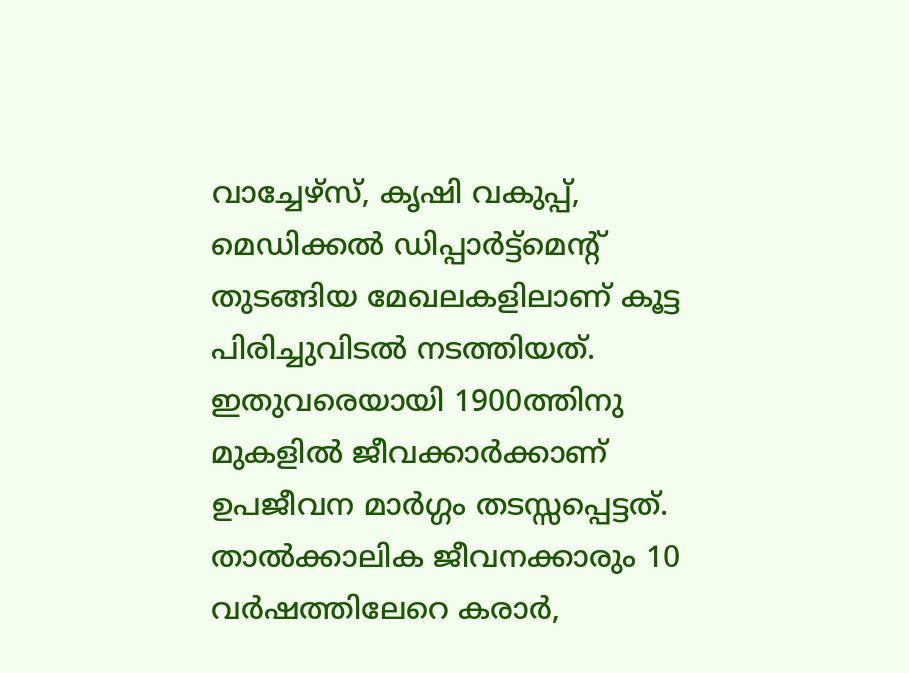വാച്ചേഴ്‌സ്, കൃഷി വകുപ്പ്, മെഡിക്കല്‍ ഡിപ്പാര്‍ട്ട്‌മെന്റ് തുടങ്ങിയ മേഖലകളിലാണ് കൂട്ട പിരിച്ചുവിടല്‍ നടത്തിയത്. ഇതുവരെയായി 1900ത്തിനു മുകളില്‍ ജീവക്കാര്‍ക്കാണ് ഉപജീവന മാര്‍ഗ്ഗം തടസ്സപ്പെട്ടത്. താല്‍ക്കാലിക ജീവനക്കാരും 10 വര്‍ഷത്തിലേറെ കരാര്‍,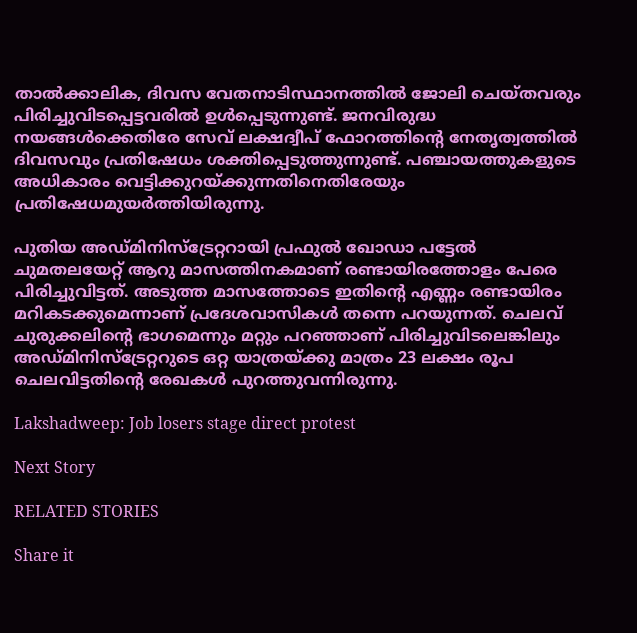താല്‍ക്കാലിക, ദിവസ വേതനാടിസ്ഥാനത്തില്‍ ജോലി ചെയ്തവരും പിരിച്ചുവിടപ്പെട്ടവരില്‍ ഉള്‍പ്പെടുന്നുണ്ട്. ജനവിരുദ്ധ നയങ്ങള്‍ക്കെതിരേ സേവ് ലക്ഷദ്വീപ് ഫോറത്തിന്റെ നേതൃത്വത്തില്‍ ദിവസവും പ്രതിഷേധം ശക്തിപ്പെടുത്തുന്നുണ്ട്. പഞ്ചായത്തുകളുടെ അധികാരം വെട്ടിക്കുറയ്ക്കുന്നതിനെതിരേയും പ്രതിഷേധമുയര്‍ത്തിയിരുന്നു.

പുതിയ അഡ്മിനിസ്‌ട്രേറ്ററായി പ്രഫുല്‍ ഖോഡാ പട്ടേല്‍ ചുമതലയേറ്റ് ആറു മാസത്തിനകമാണ് രണ്ടായിരത്തോളം പേരെ പിരിച്ചുവിട്ടത്. അടുത്ത മാസത്തോടെ ഇതിന്റെ എണ്ണം രണ്ടായിരം മറികടക്കുമെന്നാണ് പ്രദേശവാസികള്‍ തന്നെ പറയുന്നത്. ചെലവ് ചുരുക്കലിന്റെ ഭാഗമെന്നും മറ്റും പറഞ്ഞാണ് പിരിച്ചുവിടലെങ്കിലും അഡ്മിനിസ്‌ട്രേറ്ററുടെ ഒറ്റ യാത്രയ്ക്കു മാത്രം 23 ലക്ഷം രൂപ ചെലവിട്ടതിന്റെ രേഖകള്‍ പുറത്തുവന്നിരുന്നു.

Lakshadweep: Job losers stage direct protest

Next Story

RELATED STORIES

Share it